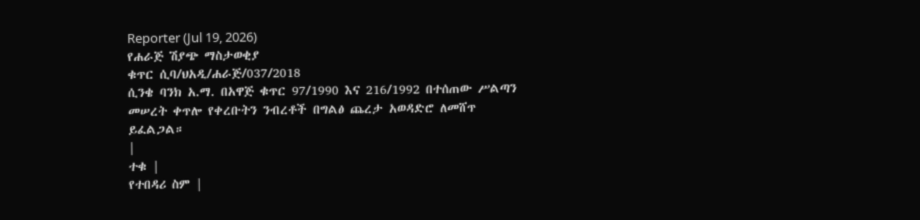Reporter (Jul 19, 2026)
የሐራጅ ሽያጭ ማስታወቂያ
ቁጥር ሲባ/ህአዲ/ሐራጅ/037/2018
ሲንቄ ባንክ አ.ማ. በአዋጅ ቁጥር 97/1990 እና 216/1992 በተሰጠው ሥልጣን መሠረት ቀጥሎ የቀረቡትን ንብረቶች በግልፅ ጨረታ አወዳድሮ ለመሸጥ ይፈልጋል።
|
ተቁ |
የተበዳሪ ስም |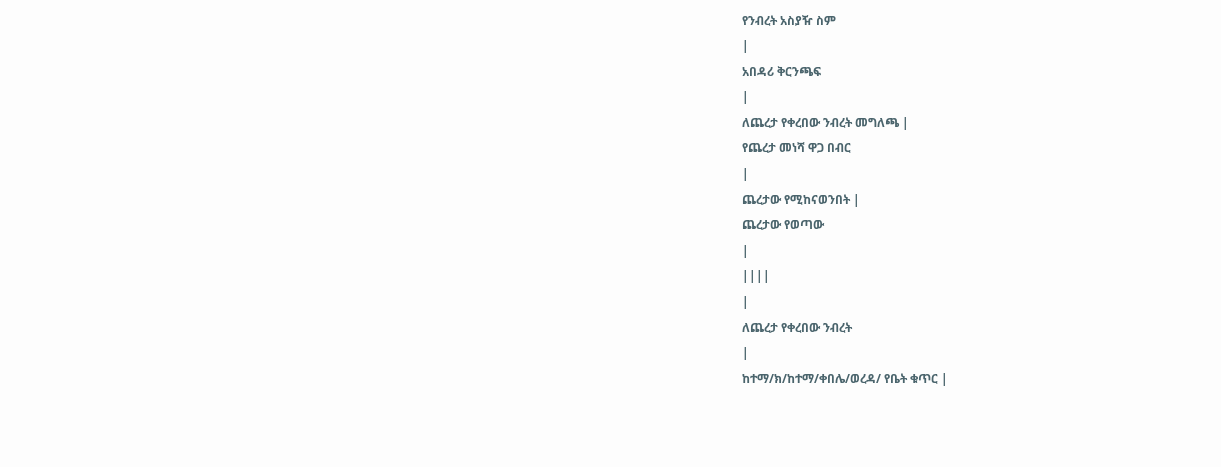የንብረት አስያዥ ስም
|
አበዳሪ ቅርንጫፍ
|
ለጨረታ የቀረበው ንብረት መግለጫ |
የጨረታ መነሻ ዋጋ በብር
|
ጨረታው የሚከናወንበት |
ጨረታው የወጣው
|
||||
|
ለጨረታ የቀረበው ንብረት
|
ከተማ/ክ/ከተማ/ቀበሌ/ወረዳ/ የቤት ቁጥር |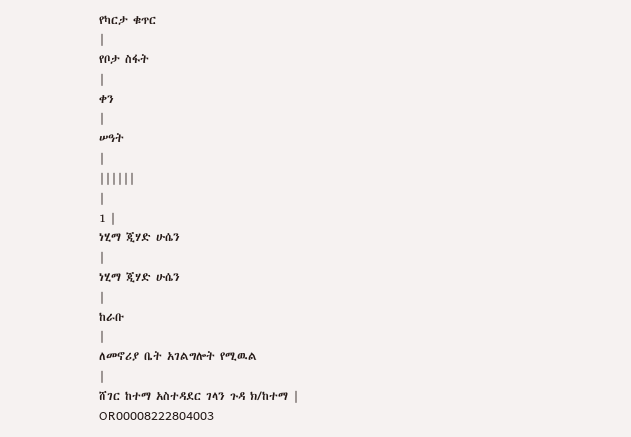የካርታ ቁጥር
|
የቦታ ስፋት
|
ቀን
|
ሠዓት
|
||||||
|
1 |
ነሂማ ጂሃድ ሁሴን
|
ነሂማ ጂሃድ ሁሴን
|
ከራቡ
|
ለመኖሪያ ቤት አገልግሎት የሚዉል
|
ሸገር ከተማ አስተዳደር ገላን ጉዳ ክ/ከተማ |
OR00008222804003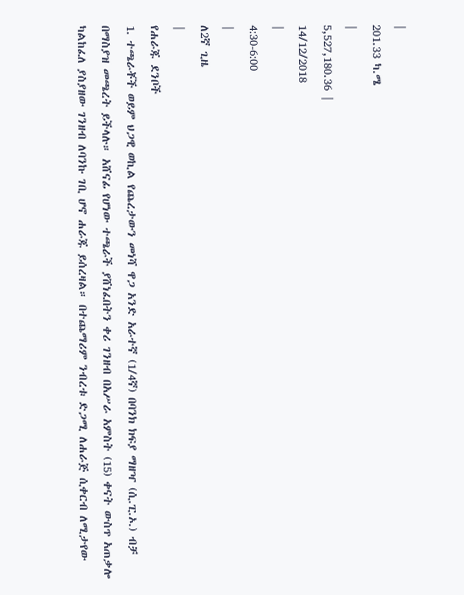|
201.33 ካ.ሜ
|
5,527,180.36 |
14/12/2018
|
4:30-6:00
|
ለ2ኛ ጊዜ
|
የሐራጁ ደንቦች
1. ተጫራቾች ወይም ህጋዊ ወኪል የጨረታውን መነሻ ዋጋ አንድ አራተኛ (1/4ኛ) በባንክ ክፍያ ማዘዣ (ሲ.ፒ.ኦ.) ብቻ በማስያዝ መጫረት ይችላሉ። አሸናፊ የሆነው ተጫራች ያሸነፈበትን ቀሪ ገንዘብ በአሥራ አምስት (15) ቀናት ውስጥ አጠቃሎ ካልከፈለ ያስያዘው ገንዘብ ለባንኩ ገቢ ሆኖ ሐራጁ ይሰረዛል። በተጨማሪም ንብረቱ ድጋሚ ለሐራጅ ሲቀርብ ለሚታየው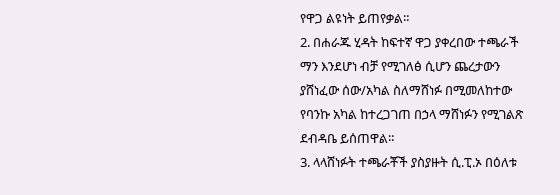የዋጋ ልዩነት ይጠየቃል።
2. በሐራጁ ሂዳት ከፍተኛ ዋጋ ያቀረበው ተጫራች ማን እንደሆነ ብቻ የሚገለፅ ሲሆን ጨረታውን ያሸነፈው ሰው/አካል ስለማሸነፉ በሚመለከተው የባንኩ አካል ከተረጋገጠ በኃላ ማሸነፉን የሚገልጽ ደብዳቤ ይሰጠዋል።
3. ላላሸነፉት ተጫራቾች ያስያዙት ሲ.ፒ.ኦ በዕለቱ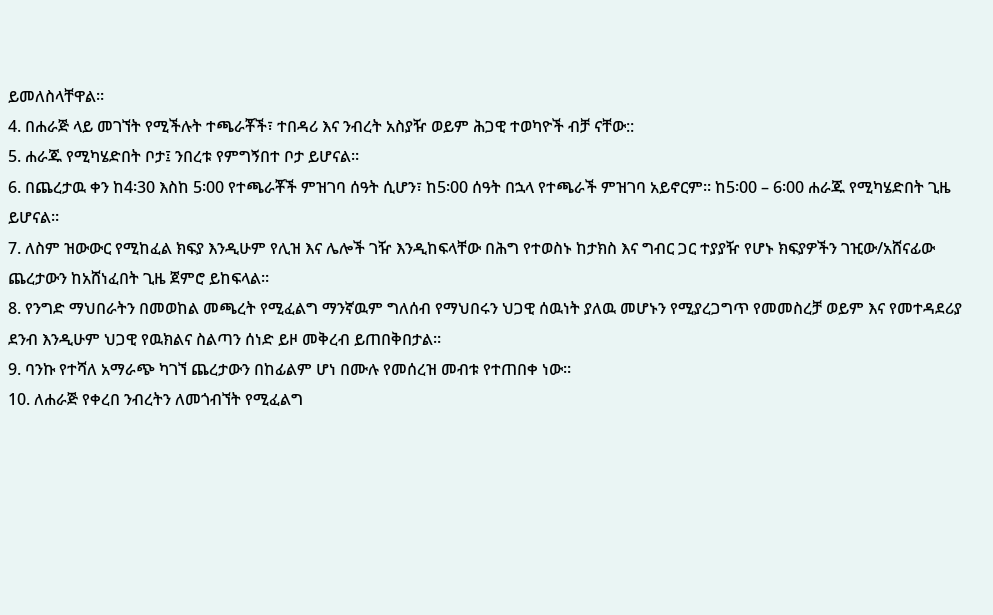ይመለስላቸዋል።
4. በሐራጅ ላይ መገኘት የሚችሉት ተጫራቾች፣ ተበዳሪ እና ንብረት አስያዥ ወይም ሕጋዊ ተወካዮች ብቻ ናቸው::
5. ሐራጁ የሚካሄድበት ቦታ፤ ንበረቱ የምግኝበተ ቦታ ይሆናል።
6. በጨረታዉ ቀን ከ4፡30 እስከ 5፡00 የተጫራቾች ምዝገባ ሰዓት ሲሆን፣ ከ5፡00 ሰዓት በኋላ የተጫራች ምዝገባ አይኖርም። ከ5፡00 – 6፡00 ሐራጁ የሚካሄድበት ጊዜ ይሆናል።
7. ለስም ዝውውር የሚከፈል ክፍያ እንዲሁም የሊዝ እና ሌሎች ገዥ እንዲከፍላቸው በሕግ የተወስኑ ከታክስ እና ግብር ጋር ተያያዥ የሆኑ ክፍያዎችን ገዢው/አሸናፊው ጨረታውን ከአሸነፈበት ጊዜ ጀምሮ ይከፍላል።
8. የንግድ ማህበራትን በመወከል መጫረት የሚፈልግ ማንኛዉም ግለሰብ የማህበሩን ህጋዊ ሰዉነት ያለዉ መሆኑን የሚያረጋግጥ የመመስረቻ ወይም እና የመተዳደሪያ ደንብ እንዲሁም ህጋዊ የዉክልና ስልጣን ሰነድ ይዞ መቅረብ ይጠበቅበታል።
9. ባንኩ የተሻለ አማራጭ ካገኘ ጨረታውን በከፊልም ሆነ በሙሉ የመሰረዝ መብቱ የተጠበቀ ነው።
10. ለሐራጅ የቀረበ ንብረትን ለመጎብኘት የሚፈልግ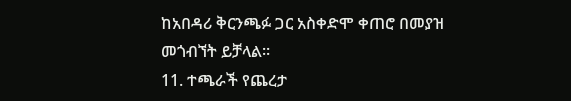ከአበዳሪ ቅርንጫፉ ጋር አስቀድሞ ቀጠሮ በመያዝ መጎብኘት ይቻላል።
11. ተጫራች የጨረታ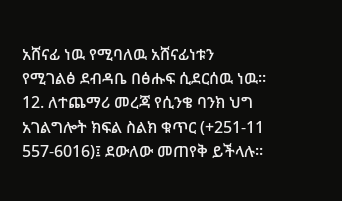አሸናፊ ነዉ የሚባለዉ አሸናፊነቱን የሚገልፅ ደብዳቤ በፅሑፍ ሲደርሰዉ ነዉ።
12. ለተጨማሪ መረጃ የሲንቄ ባንክ ህግ አገልግሎት ክፍል ስልክ ቁጥር (+251-11 557-6016)፤ ደውለው መጠየቅ ይችላሉ።